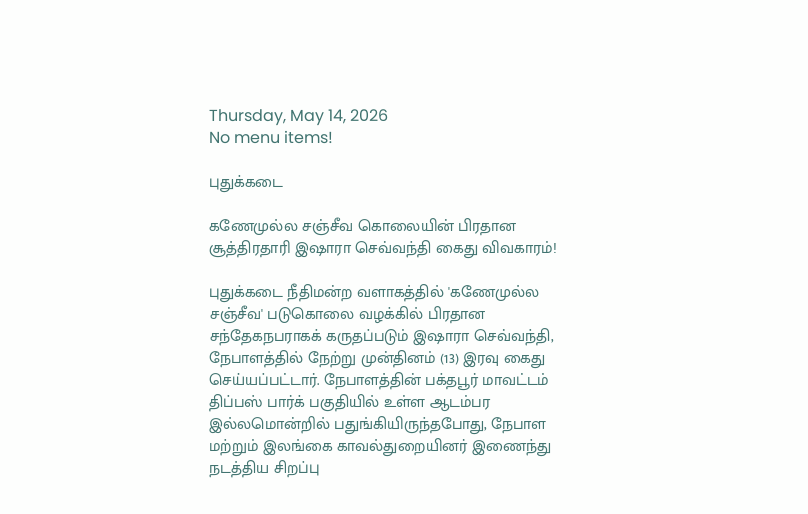Thursday, May 14, 2026
No menu items!

புதுக்கடை

கணேமுல்ல சஞ்சீவ கொலையின் பிரதான சூத்திரதாரி இஷாரா செவ்வந்தி கைது விவகாரம்!

புதுக்கடை நீதிமன்ற வளாகத்தில் 'கணேமுல்ல சஞ்சீவ' படுகொலை வழக்கில் பிரதான சந்தேகநபராகக் கருதப்படும் இஷாரா செவ்வந்தி, நேபாளத்தில் நேற்று முன்தினம் (13) இரவு கைது செய்யப்பட்டார். நேபாளத்தின் பக்தபூர் மாவட்டம் திப்பஸ் பார்க் பகுதியில் உள்ள ஆடம்பர இல்லமொன்றில் பதுங்கியிருந்தபோது, நேபாள மற்றும் இலங்கை காவல்துறையினர் இணைந்து நடத்திய சிறப்பு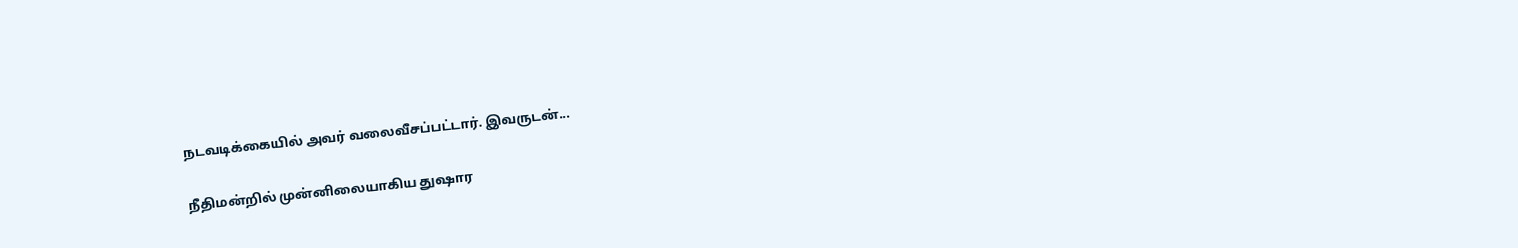நடவடிக்கையில் அவர் வலைவீசப்பட்டார். இவருடன்...

நீதிமன்றில் முன்னிலையாகிய துஷார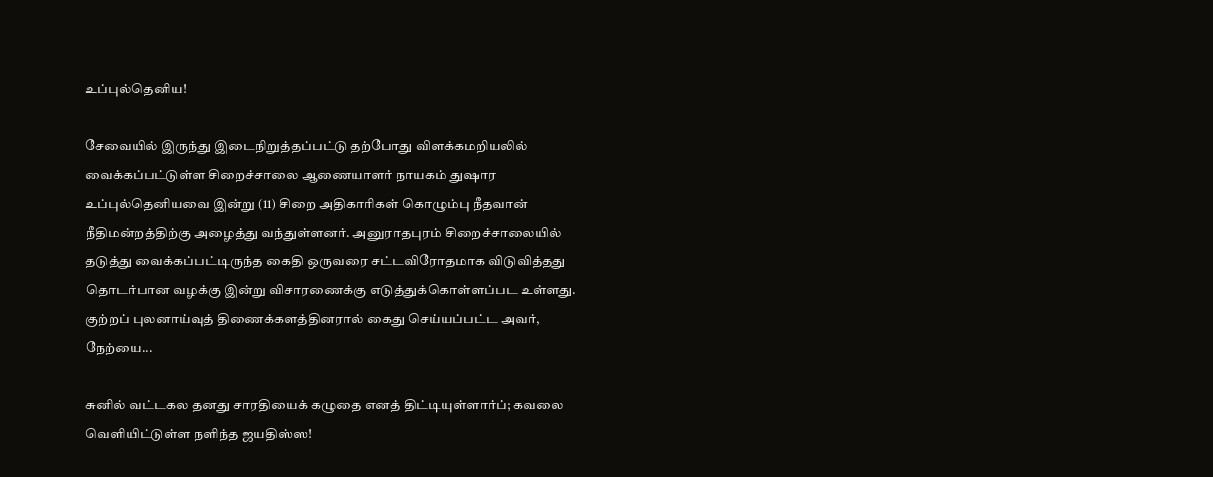உப்புல்தெனிய!

சேவையில் இருந்து இடைநிறுத்தப்பட்டு தற்போது விளக்கமறியலில் வைக்கப்பட்டுள்ள சிறைச்சாலை ஆணையாளர் நாயகம் துஷார உப்புல்தெனியவை இன்று (11) சிறை அதிகாரிகள் கொழும்பு நீதவான் நீதிமன்றத்திற்கு அழைத்து வந்துள்ளனர். அனுராதபுரம் சிறைச்சாலையில் தடுத்து வைக்கப்பட்டிருந்த கைதி ஒருவரை சட்டவிரோதமாக விடுவித்தது தொடர்பான வழக்கு இன்று விசாரணைக்கு எடுத்துக்கொள்ளப்பட உள்ளது. குற்றப் புலனாய்வுத் திணைக்களத்தினரால் கைது செய்யப்பட்ட அவர், நேற்யை...

சுனில் வட்டகல தனது சாரதியைக் கழுதை எனத் திட்டியுள்ளார்ப்; கவலை வெளியிட்டுள்ள நளிந்த ஜயதிஸ்ஸ!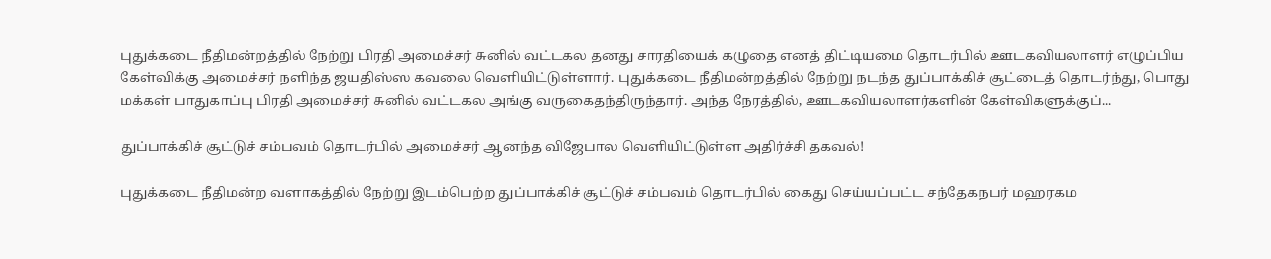புதுக்கடை நீதிமன்றத்தில் நேற்று பிரதி அமைச்சர் சுனில் வட்டகல தனது சாரதியைக் கழுதை எனத் திட்டியமை தொடர்பில் ஊடகவியலாளர் எழுப்பிய கேள்விக்கு அமைச்சர் நளிந்த ஜயதிஸ்ஸ கவலை வெளியிட்டுள்ளார். புதுக்கடை நீதிமன்றத்தில் நேற்று நடந்த துப்பாக்கிச் சூட்டைத் தொடர்ந்து, பொது மக்கள் பாதுகாப்பு பிரதி அமைச்சர் சுனில் வட்டகல அங்கு வருகைதந்திருந்தார். அந்த நேரத்தில், ஊடகவியலாளர்களின் கேள்விகளுக்குப்...

துப்பாக்கிச் சூட்டுச் சம்பவம் தொடர்பில் அமைச்சர் ஆனந்த விஜேபால வெளியிட்டுள்ள அதிர்ச்சி தகவல்!

புதுக்கடை நீதிமன்ற வளாகத்தில் நேற்று இடம்பெற்ற துப்பாக்கிச் சூட்டுச் சம்பவம் தொடர்பில் கைது செய்யப்பட்ட சந்தேகநபர் மஹரகம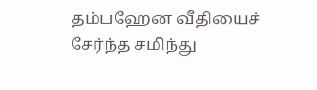தம்பஹேன வீதியைச் சேர்ந்த சமிந்து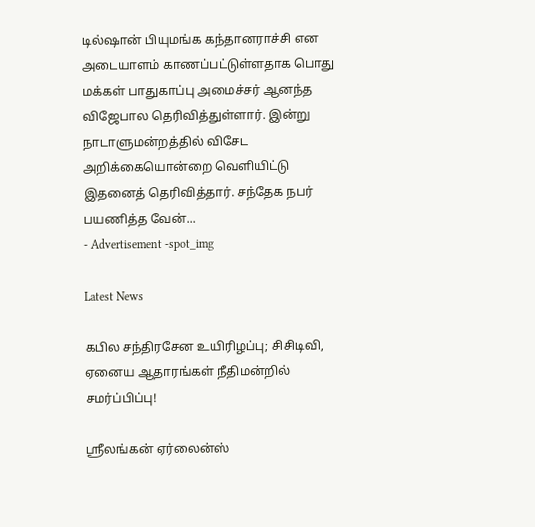டில்ஷான் பியுமங்க கந்தானராச்சி என அடையாளம் காணப்பட்டுள்ளதாக பொது மக்கள் பாதுகாப்பு அமைச்சர் ஆனந்த விஜேபால தெரிவித்துள்ளார். இன்று நாடாளுமன்றத்தில் விசேட அறிக்கையொன்றை வெளியிட்டு இதனைத் தெரிவித்தார். சந்தேக நபர் பயணித்த வேன்...
- Advertisement -spot_img

Latest News

கபில சந்திரசேன உயிரிழப்பு; சிசிடிவி, ஏனைய ஆதாரங்கள் நீதிமன்றில் சமர்ப்பிப்பு!

ஸ்ரீலங்கன் ஏர்லைன்ஸ்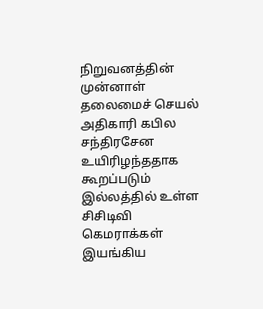நிறுவனத்தின் முன்னாள் தலைமைச் செயல் அதிகாரி கபில சந்திரசேன உயிரிழந்ததாக கூறப்படும் இல்லத்தில் உள்ள சிசிடிவி கெமராக்கள் இயங்கிய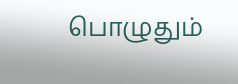பொழுதும்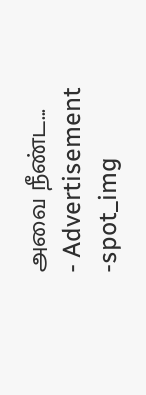அவை நீண்ட...
- Advertisement -spot_img